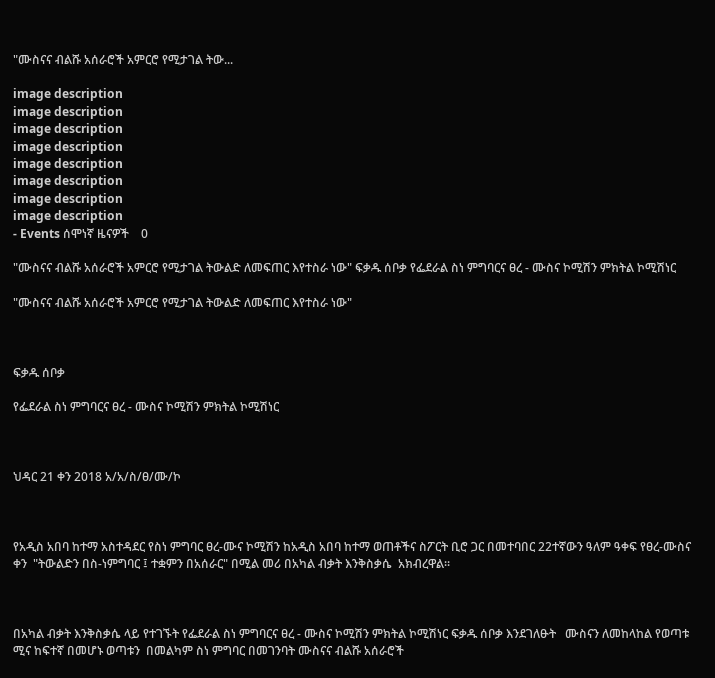"ሙስናና ብልሹ አሰራሮች አምርሮ የሚታገል ትው...

image description
image description
image description
image description
image description
image description
image description
image description
- Events ሰሞነኛ ዜናዎች    0

"ሙስናና ብልሹ አሰራሮች አምርሮ የሚታገል ትውልድ ለመፍጠር እየተስራ ነው" ፍቃዱ ሰቦቃ የፌደራል ስነ ምግባርና ፀረ - ሙስና ኮሚሽን ምክትል ኮሚሽነር

"ሙስናና ብልሹ አሰራሮች አምርሮ የሚታገል ትውልድ ለመፍጠር እየተስራ ነው"



ፍቃዱ ሰቦቃ

የፌደራል ስነ ምግባርና ፀረ - ሙስና ኮሚሽን ምክትል ኮሚሽነር



ህዳር 21 ቀን 2018 አ/አ/ስ/ፀ/ሙ/ኮ



የአዲስ አበባ ከተማ አስተዳደር የስነ ምግባር ፀረ-ሙና ኮሚሽን ከአዲስ አበባ ከተማ ወጠቶችና ስፖርት ቢሮ ጋር በመተባበር 22ተኛውን ዓለም ዓቀፍ የፀረ-ሙስና ቀን  "ትውልድን በስ-ነምግባር ፤ ተቋምን በአሰራር" በሚል መሪ በአካል ብቃት እንቅስቃሴ  አክብረዋል፡፡



በአካል ብቃት እንቅስቃሴ ላይ የተገኙት የፌደራል ስነ ምግባርና ፀረ - ሙስና ኮሚሽን ምክትል ኮሚሽነር ፍቃዱ ሰቦቃ እንደገለፁት   ሙስናን ለመከላከል የወጣቱ ሚና ከፍተኛ በመሆኑ ወጣቱን  በመልካም ስነ ምግባር በመገንባት ሙስናና ብልሹ አሰራሮች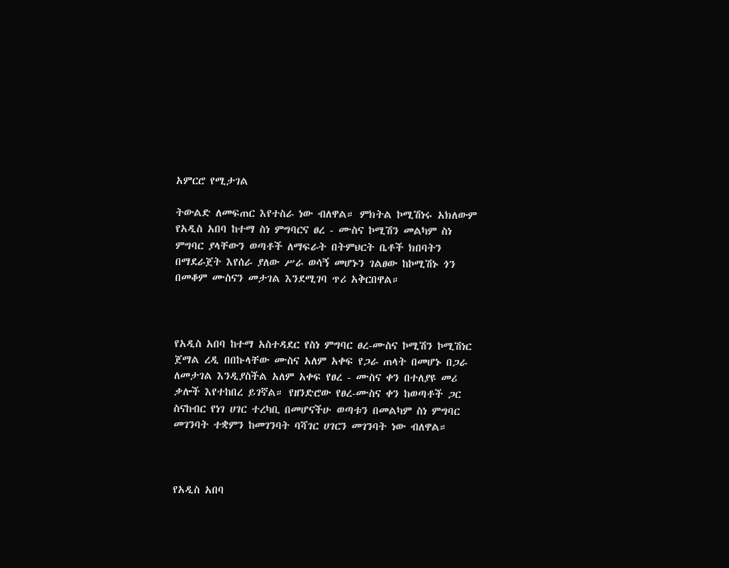አምርሮ የሚታገል

ትውልድ ለመፍጠር እየተስራ ነው ብለዋል። ምክትል ኮሚሽነሩ አክለውም የአዲስ አበባ ከተማ ስነ ምግባርና ፀረ - ሙስና ኮሚሽን መልካም ስነ ምግባር ያላቸውን ወጣቶች ለማፍራት በትምህርት ቤቶች ክበባትን በማደራጀት እየሰራ ያለው ሥራ ወሳኝ መሆኑን ገልፀው ከኮሚሽኑ ጎን በመቆም ሙስናን መታገል እንደሚገባ ጥሪ አቅርበዋል።



የአዲስ አበባ ከተማ አስተዳደር የስነ ምግባር ፀረ-ሙስና ኮሚሽን ኮሚሽነር ጀማል ረዲ በበኩላቸው ሙስና አለም አቀፍ የጋራ ጠላት በመሆኑ በጋራ ለመታገል እንዲያስችል አለም አቀፍ የፀረ - ሙስና ቀን በተለያዩ መሪ ቃሎች እየተከበረ ይገኛል። የዘንድሮው የፀረ-ሙስና ቀን ከወጣቶች ጋር ስናከብር የነገ ሀገር ተረካቢ በመሆናችሁ ወጣቱን በመልካም ስነ ምግባር መገንባት ተቋምን ከመገንባት ባሻገር ሀገርን መገንባት ነው ብለዋል።



የአዲስ አበባ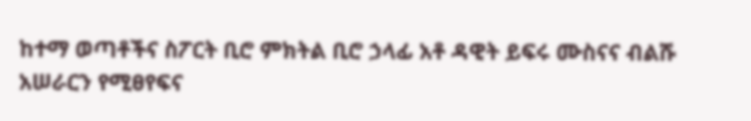ከተማ ወጣቶችና ስፖርት ቢሮ ምክትል ቢሮ ኃላፊ አቶ ዳዊት ይፍሩ ሙስናና ብልሹ አሠራርን የሚፀየፍና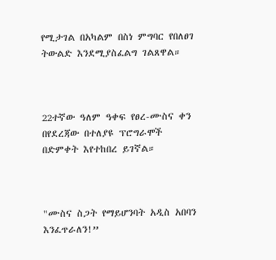የሚታገል በአካልም በስነ ምግባር የበለፀገ ትውልድ እንደሚያስፈልግ ገልጸዋል።



22ተኛው ዓለም ዓቀፍ የፀረ-ሙስና ቀን በየደረጃው በተለያዩ ፕሮግራሞች በድምቀት እየተከበረ ይገኛል።



"ሙስና ስጋት የማይሆንባት አዲስ አበባን እንፈጥራለን!”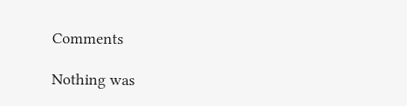Comments

Nothing was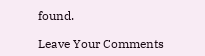found.

Leave Your Comments